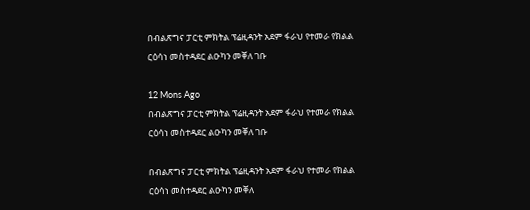በብልጽግና ፓርቲ ምክትል ፕሬዚዳንት አደም ፋራህ የተመራ የክልል ርዕሳነ መስተዳደር ልዑካን መቐለ ገቡ

12 Mons Ago
በብልጽግና ፓርቲ ምክትል ፕሬዚዳንት አደም ፋራህ የተመራ የክልል ርዕሳነ መስተዳደር ልዑካን መቐለ ገቡ

በብልጽግና ፓርቲ ምክትል ፕሬዚዳንት አደም ፋራህ የተመራ የክልል ርዕሳነ መስተዳደር ልዑካን መቐለ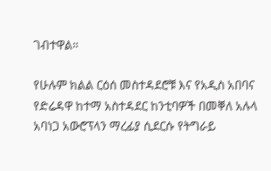ገብተዋል።

የሁሉም ክልል ርዕሰ መስተዳደሮቹ እና የአዲስ አበባና የድሬዳዋ ከተማ አስተዳደር ከንቲባዎች በመቐለ አሉላ አባነጋ አውሮፕላን ማረፊያ ሲደርሱ የትግራይ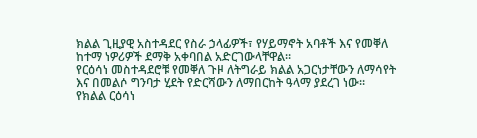ክልል ጊዚያዊ አስተዳደር የስራ ኃላፊዎች፣ የሃይማኖት አባቶች እና የመቐለ ከተማ ነዎሪዎች ደማቅ አቀባበል አድርገውላቸዋል።
የርዕሳነ መስተዳደሮቹ የመቐለ ጉዞ ለትግራይ ክልል አጋርነታቸውን ለማሳየት እና በመልሶ ግንባታ ሂደት የድርሻውን ለማበርከት ዓላማ ያደረገ ነው።
የክልል ርዕሳነ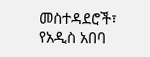መስተዳደሮች፣ የአዲስ አበባ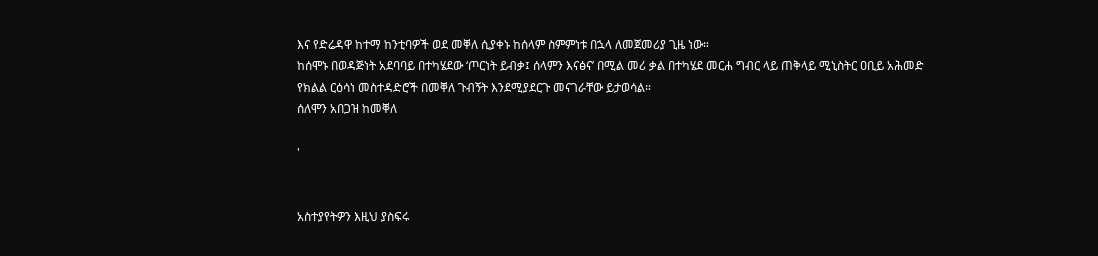እና የድሬዳዋ ከተማ ከንቲባዎች ወደ መቐለ ሲያቀኑ ከሰላም ስምምነቱ በኋላ ለመጀመሪያ ጊዜ ነው።
ከሰሞኑ በወዳጅነት አደባባይ በተካሄደው ‘ጦርነት ይብቃ፤ ሰላምን እናፅና’ በሚል መሪ ቃል በተካሄደ መርሐ ግብር ላይ ጠቅላይ ሚኒስትር ዐቢይ አሕመድ የክልል ርዕሳነ መስተዳድሮች በመቐለ ጉብኝት እንደሚያደርጉ መናገራቸው ይታወሳል።
ሰለሞን አበጋዝ ከመቐለ

'


አስተያየትዎን እዚህ ያስፍሩ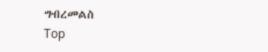ግብረመልስ
Top